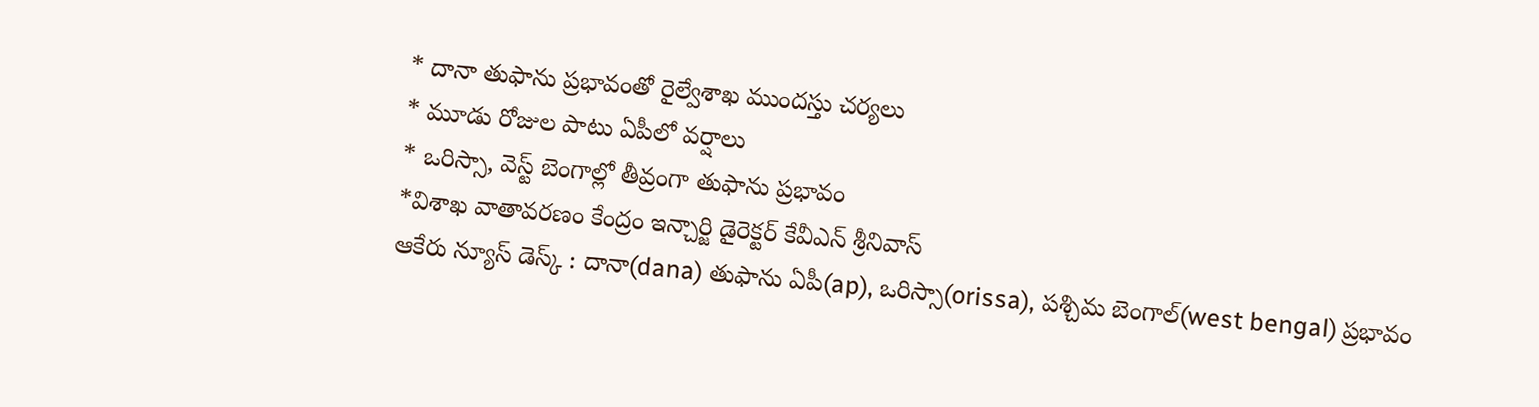* దానా తుఫాను ప్రభావంతో రైల్వేశాఖ ముందస్తు చర్యలు
* మూడు రోజుల పాటు ఏపీలో వర్షాలు
* ఒరిస్సా, వెస్ట్ బెంగాల్లో తీవ్రంగా తుఫాను ప్రభావం
*విశాఖ వాతావరణం కేంద్రం ఇన్చార్జి డైరెక్టర్ కేవీఎన్ శ్రీనివాస్
ఆకేరు న్యూస్ డెస్క్ : దానా(dana) తుఫాను ఏపీ(ap), ఒరిస్సా(orissa), పశ్చిమ బెంగాల్(west bengal) ప్రభావం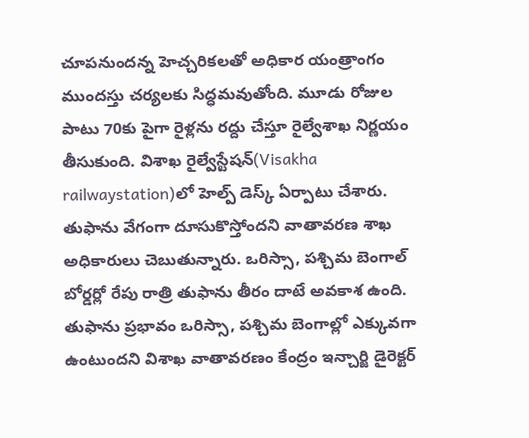చూపనుందన్న హెచ్చరికలతో అధికార యంత్రాంగం ముందస్తు చర్యలకు సిద్ధమవుతోంది. మూడు రోజుల పాటు 70కు పైగా రైళ్లను రద్దు చేస్తూ రైల్వేశాఖ నిర్ణయం తీసుకుంది. విశాఖ రైల్వేస్టేషన్(Visakha railwaystation)లో హెల్ప్ డెస్క్ ఏర్పాటు చేశారు. తుఫాను వేగంగా దూసుకొస్తోందని వాతావరణ శాఖ అధికారులు చెబుతున్నారు. ఒరిస్సా, పశ్చిమ బెంగాల్ బోర్డర్లో రేపు రాత్రి తుఫాను తీరం దాటే అవకాశ ఉంది. తుఫాను ప్రభావం ఒరిస్సా, పశ్చిమ బెంగాల్లో ఎక్కువగా ఉంటుందని విశాఖ వాతావరణం కేంద్రం ఇన్చార్జి డైరెక్టర్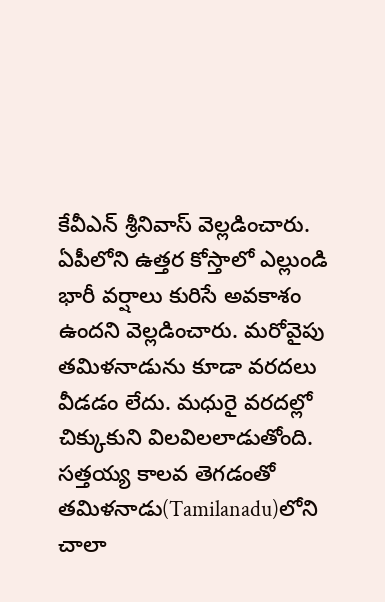కేవీఎన్ శ్రీనివాస్ వెల్లడించారు. ఏపీలోని ఉత్తర కోస్తాలో ఎల్లుండి భారీ వర్షాలు కురిసే అవకాశం ఉందని వెల్లడించారు. మరోవైపు తమిళనాడును కూడా వరదలు వీడడం లేదు. మధురై వరదల్లో చిక్కుకుని విలవిలలాడుతోంది. సత్తయ్య కాలవ తెగడంతో తమిళనాడు(Tamilanadu)లోని చాలా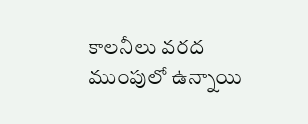కాలనీలు వరద ముంపులో ఉన్నాయి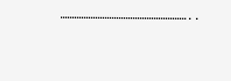………………………………………………..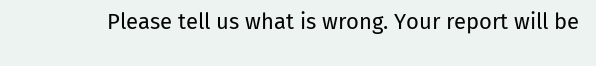Please tell us what is wrong. Your report will be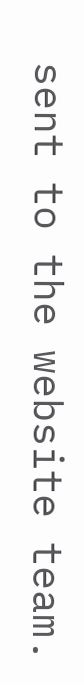sent to the website team.